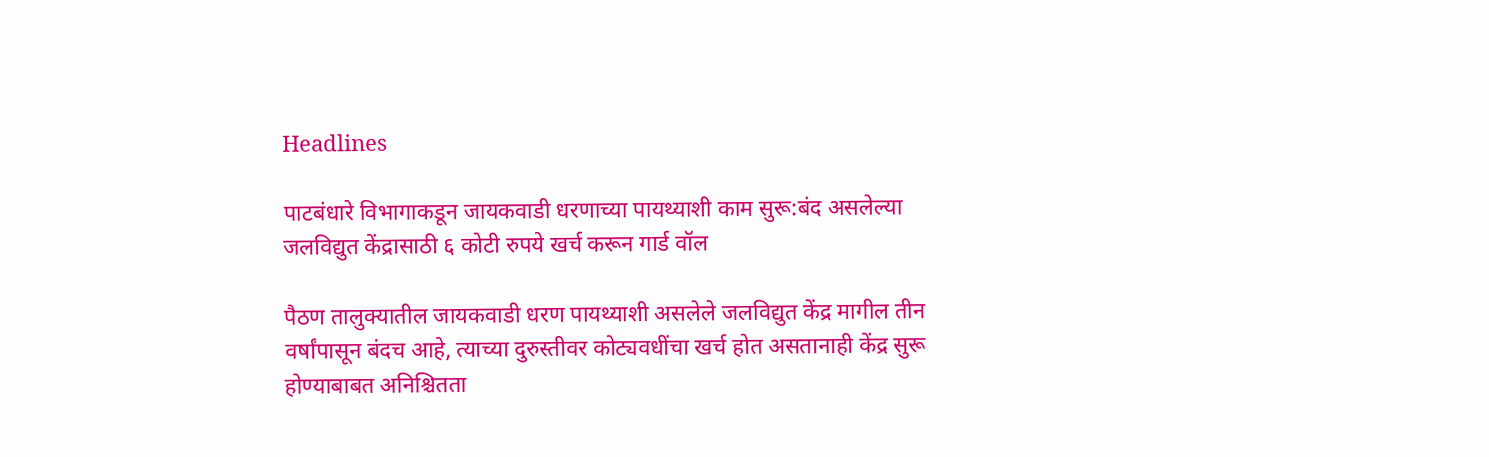Headlines

पाटबंधारे विभागाकडून जायकवाडी धरणाच्या पायथ्याशी काम सुरू:बंद असलेल्या जलविद्युत केंद्रासाठी ६ कोटी रुपये खर्च करून गार्ड वॉल

पैठण तालुक्यातील जायकवाडी धरण पायथ्याशी असलेले जलविद्युत केंद्र मागील तीन वर्षांपासून बंदच आहे, त्याच्या दुरुस्तीवर कोट्यवधींचा खर्च होत असतानाही केंद्र सुरू होण्याबाबत अनिश्चितता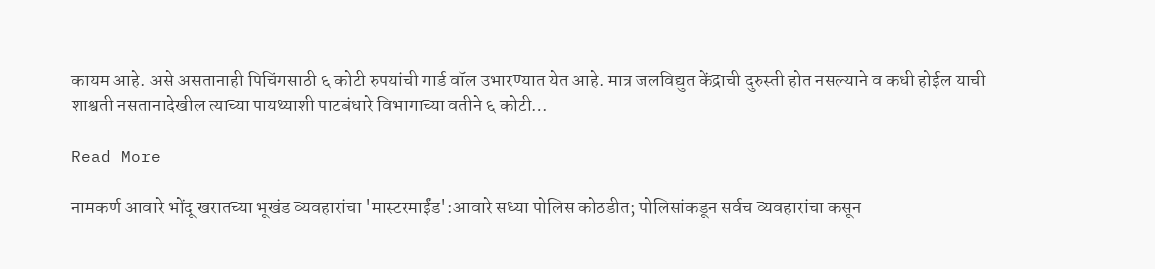कायम आहे. असे असतानाही पिचिंगसाठी ६ कोटी रुपयांची गार्ड वॉल उभारण्यात येत आहे. मात्र जलविद्युत केंद्राची दुरुस्ती होत नसल्याने व कधी होईल याची शाश्वती नसतानादेखील त्याच्या पायथ्याशी पाटबंधारे विभागाच्या वतीने ६ कोटी…

Read More

नामकर्ण आवारे भोंदू खरातच्या भूखंड व्यवहारांचा 'मास्टरमाईंड':आवारे सध्या पोलिस कोठडीत; पोलिसांकडून सर्वच व्यवहारांचा कसून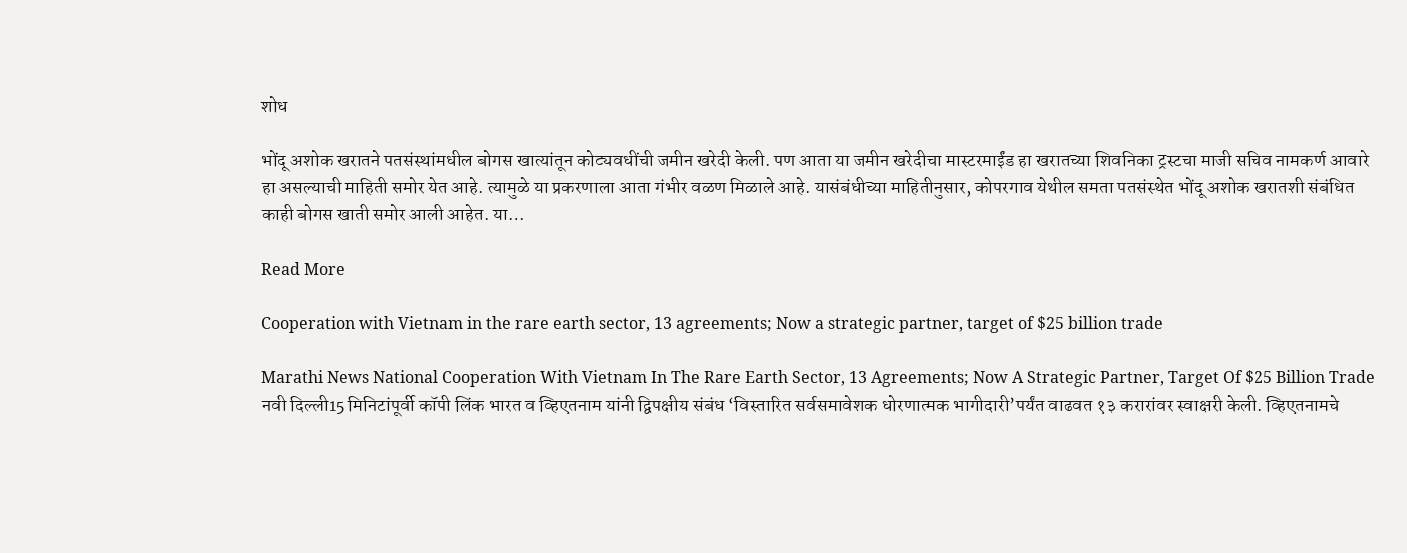शोध

भोंदू अशोक खरातने पतसंस्थांमधील बोगस खात्यांतून कोट्यवधींची जमीन खरेदी केली. पण आता या जमीन खरेदीचा मास्टरमाईंड हा खरातच्या शिवनिका ट्रस्टचा माजी सचिव नामकर्ण आवारे हा असल्याची माहिती समोर येत आहे. त्यामुळे या प्रकरणाला आता गंभीर वळण मिळाले आहे. यासंबंधीच्या माहितीनुसार, कोपरगाव येथील समता पतसंस्थेत भोंदू अशोक खरातशी संबंधित काही बोगस खाती समोर आली आहेत. या…

Read More

Cooperation with Vietnam in the rare earth sector, 13 agreements; Now a strategic partner, target of $25 billion trade

Marathi News National Cooperation With Vietnam In The Rare Earth Sector, 13 Agreements; Now A Strategic Partner, Target Of $25 Billion Trade नवी दिल्ली15 मिनिटांपूर्वी कॉपी लिंक भारत व व्हिएतनाम यांनी द्विपक्षीय संबंध ‘विस्तारित सर्वसमावेशक धोरणात्मक भागीदारी’पर्यंत वाढवत १३ करारांवर स्वाक्षरी केली. व्हिएतनामचे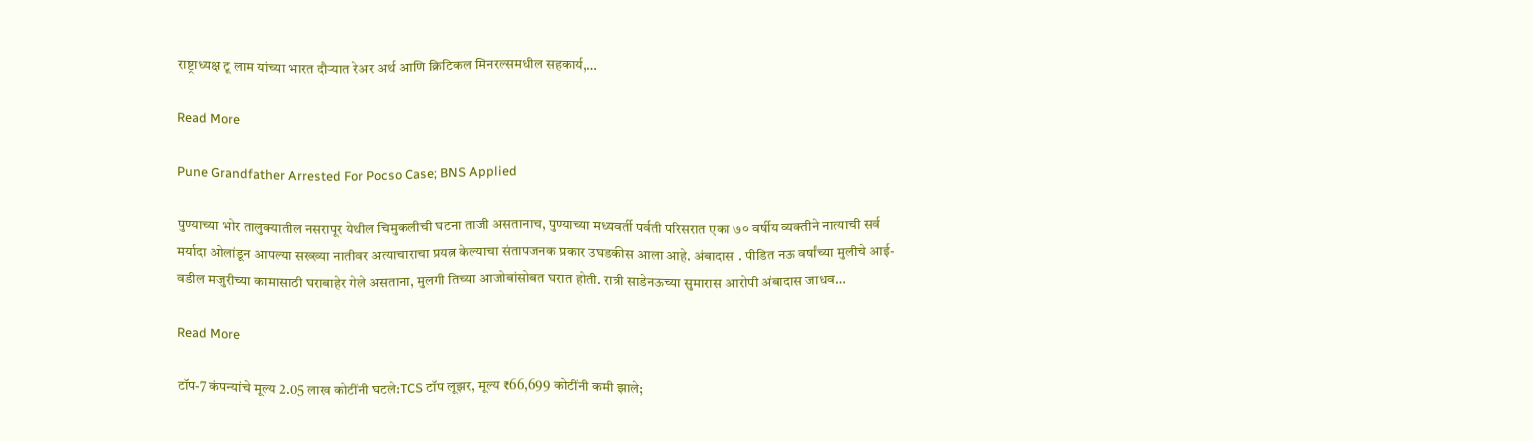राष्ट्राध्यक्ष टू लाम यांच्या भारत दौऱ्यात रेअर अर्थ आणि क्रिटिकल मिनरल्समधील सहकार्य,…

Read More

Pune Grandfather Arrested For Pocso Case; BNS Applied

पुण्याच्या भोर तालुक्यातील नसरापूर येथील चिमुकलीची घटना ताजी असतानाच, पुण्याच्या मध्यवर्ती पर्वती परिसरात एका ७० वर्षीय व्यक्तीने नात्याची सर्व मर्यादा ओलांडून आपल्या सख्ख्या नातीवर अत्याचाराचा प्रयत्न केल्याचा संतापजनक प्रकार उघडकीस आला आहे. अंबादास . पीडित नऊ वर्षांच्या मुलीचे आई-वडील मजुरीच्या कामासाठी घराबाहेर गेले असताना, मुलगी तिच्या आजोबांसोबत घरात होती. रात्री साडेनऊच्या सुमारास आरोपी अंबादास जाधव…

Read More

टॉप-7 कंपन्यांचे मूल्य 2.05 लाख कोटींनी घटले:TCS टॉप लूझर, मूल्य ₹66,699 कोटींनी कमी झाले;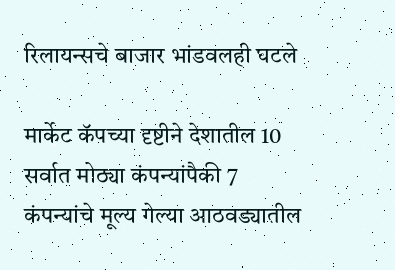रिलायन्सचे बाजार भांडवलही घटले

मार्केट कॅपच्या दृष्टीने देशातील 10 सर्वात मोठ्या कंपन्यांपैकी 7 कंपन्यांचे मूल्य गेल्या आठवड्यातील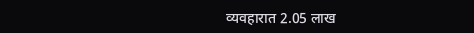व्यवहारात 2.05 लाख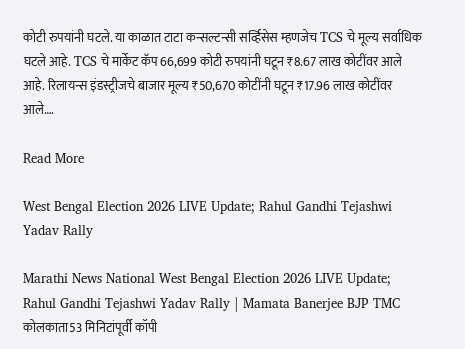कोटी रुपयांनी घटले. या काळात टाटा कन्सल्टन्सी सर्व्हिसेस म्हणजेच TCS चे मूल्य सर्वाधिक घटले आहे. TCS चे मार्केट कॅप 66,699 कोटी रुपयांनी घटून ₹8.67 लाख कोटींवर आले आहे. रिलायन्स इंडस्ट्रीजचे बाजार मूल्य ₹50,670 कोटींनी घटून ₹17.96 लाख कोटींवर आले….

Read More

West Bengal Election 2026 LIVE Update; Rahul Gandhi Tejashwi Yadav Rally

Marathi News National West Bengal Election 2026 LIVE Update; Rahul Gandhi Tejashwi Yadav Rally | Mamata Banerjee BJP TMC कोलकाता53 मिनिटांपूर्वी कॉपी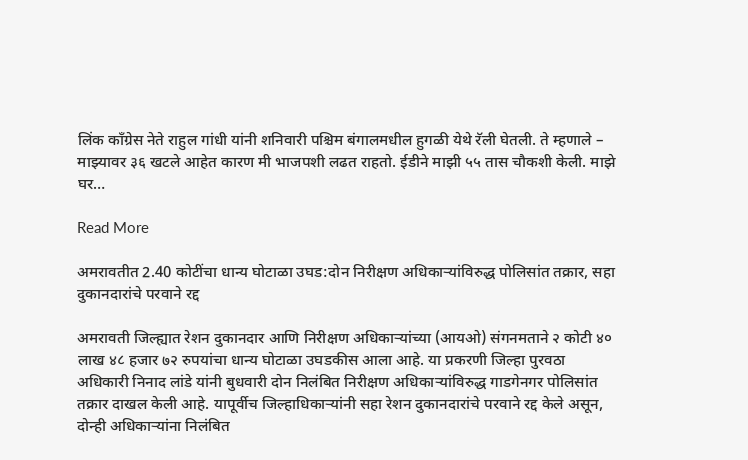लिंक काँग्रेस नेते राहुल गांधी यांनी शनिवारी पश्चिम बंगालमधील हुगळी येथे रॅली घेतली. ते म्हणाले – माझ्यावर ३६ खटले आहेत कारण मी भाजपशी लढत राहतो. ईडीने माझी ५५ तास चौकशी केली. माझे घर…

Read More

अमरावतीत 2.40 कोटींचा धान्य घोटाळा उघड:दोन निरीक्षण अधिकाऱ्यांविरुद्ध पोलिसांत तक्रार, सहा दुकानदारांचे परवाने रद्द

अमरावती जिल्ह्यात रेशन दुकानदार आणि निरीक्षण अधिकाऱ्यांच्या (आयओ) संगनमताने २ कोटी ४० लाख ४८ हजार ७२ रुपयांचा धान्य घोटाळा उघडकीस आला आहे. या प्रकरणी जिल्हा पुरवठा अधिकारी निनाद लांडे यांनी बुधवारी दोन निलंबित निरीक्षण अधिकाऱ्यांविरुद्ध गाडगेनगर पोलिसांत तक्रार दाखल केली आहे. यापूर्वीच जिल्हाधिकाऱ्यांनी सहा रेशन दुकानदारांचे परवाने रद्द केले असून, दोन्ही अधिकाऱ्यांना निलंबित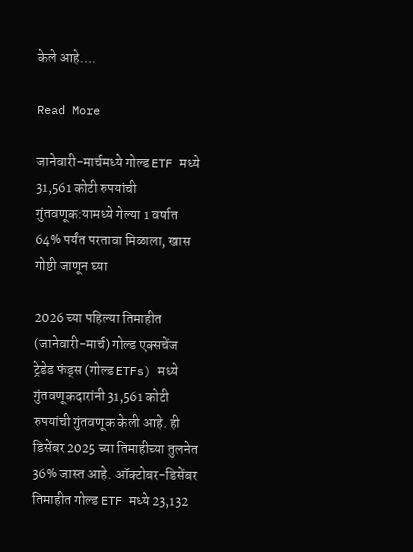केले आहे….

Read More

जानेवारी-मार्चमध्ये गोल्ड ETF मध्ये 31,561 कोटी रुपयांची गुंतवणूक:यामध्ये गेल्या 1 वर्षात 64% पर्यंत परतावा मिळाला, खास गोष्टी जाणून घ्या

2026 च्या पहिल्या तिमाहीत (जानेवारी-मार्च) गोल्ड एक्सचेंज ट्रेडेड फंड्स (गोल्ड ETFs) मध्ये गुंतवणूकदारांनी 31,561 कोटी रुपयांची गुंतवणूक केली आहे. ही डिसेंबर 2025 च्या तिमाहीच्या तुलनेत 36% जास्त आहे. ऑक्टोबर-डिसेंबर तिमाहीत गोल्ड ETF मध्ये 23,132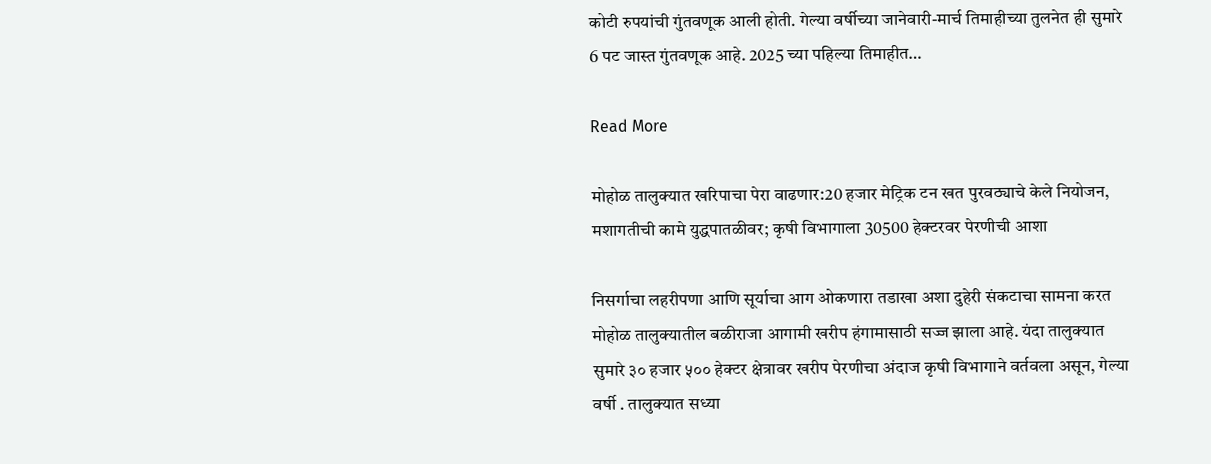कोटी रुपयांची गुंतवणूक आली होती. गेल्या वर्षीच्या जानेवारी-मार्च तिमाहीच्या तुलनेत ही सुमारे 6 पट जास्त गुंतवणूक आहे. 2025 च्या पहिल्या तिमाहीत…

Read More

मोहोळ तालुक्यात खरिपाचा पेरा वाढणार:20 हजार मेट्रिक टन खत पुरवठ्याचे केले नियोजन, मशागतीची कामे युद्धपातळीवर; कृषी विभागाला 30500 हेक्टरवर पेरणीची आशा

निसर्गाचा लहरीपणा आणि सूर्याचा आग ओकणारा तडाखा अशा दुहेरी संकटाचा सामना करत मोहोळ तालुक्यातील बळीराजा आगामी खरीप हंगामासाठी सज्ज झाला आहे. यंदा तालुक्यात सुमारे ३० हजार ५०० हेक्टर क्षेत्रावर खरीप पेरणीचा अंदाज कृषी विभागाने वर्तवला असून, गेल्या वर्षी . तालुक्यात सध्या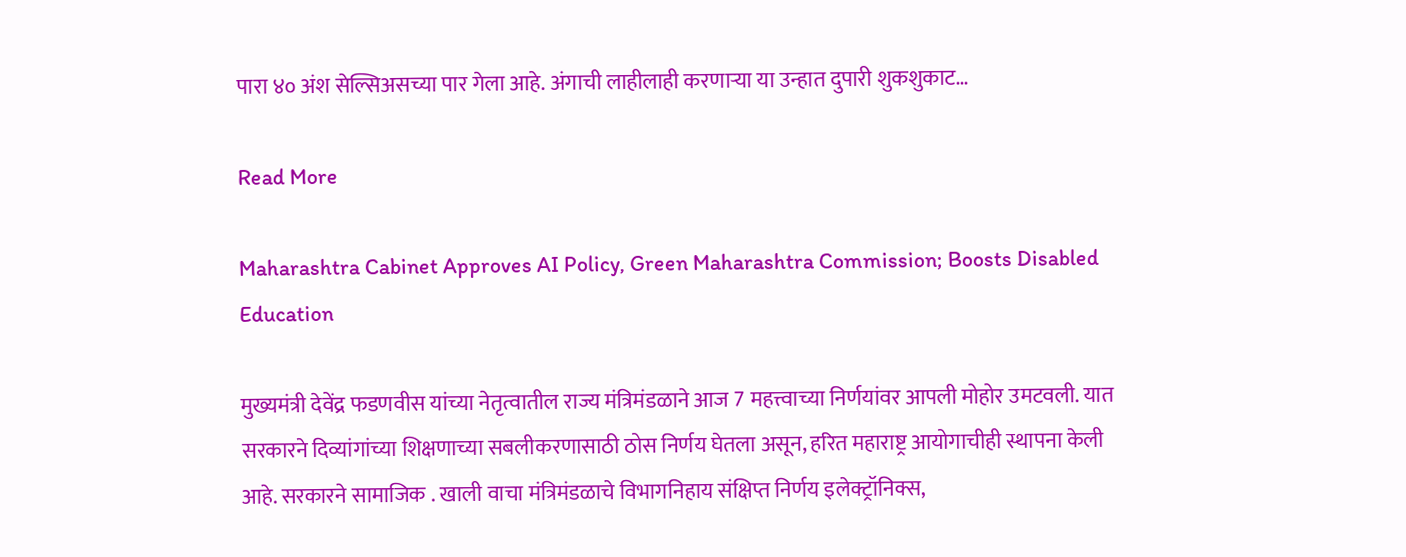पारा ४० अंश सेल्सिअसच्या पार गेला आहे. अंगाची लाहीलाही करणाऱ्या या उन्हात दुपारी शुकशुकाट…

Read More

Maharashtra Cabinet Approves AI Policy, Green Maharashtra Commission; Boosts Disabled Education

मुख्यमंत्री देवेंद्र फडणवीस यांच्या नेतृत्वातील राज्य मंत्रिमंडळाने आज 7 महत्त्वाच्या निर्णयांवर आपली मोहोर उमटवली. यात सरकारने दिव्यांगांच्या शिक्षणाच्या सबलीकरणासाठी ठोस निर्णय घेतला असून, हरित महाराष्ट्र आयोगाचीही स्थापना केली आहे. सरकारने सामाजिक . खाली वाचा मंत्रिमंडळाचे विभागनिहाय संक्षिप्त निर्णय इलेक्ट्रॉनिक्स,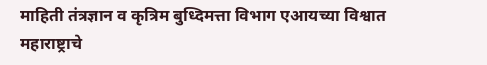माहिती तंत्रज्ञान व कृत्रिम बुध्दिमत्ता विभाग एआयच्या विश्वात महाराष्ट्राचे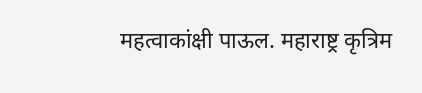महत्वाकांक्षी पाऊल. महाराष्ट्र कृत्रिम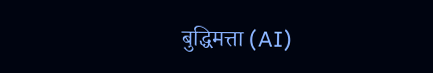बुद्धिमत्ता (AI)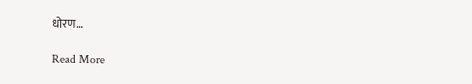धोरण…

Read More